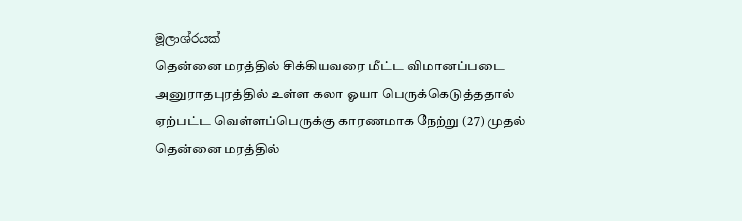මූලාශ්රයක්
தென்னை மரத்தில் சிக்கியவரை மீட்ட விமானப்படை
அனுராதபுரத்தில் உள்ள கலா ஓயா பெருக்கெடுத்ததால் ஏற்பட்ட வெள்ளப்பெருக்கு காரணமாக நேற்று (27) முதல் தென்னை மரத்தில்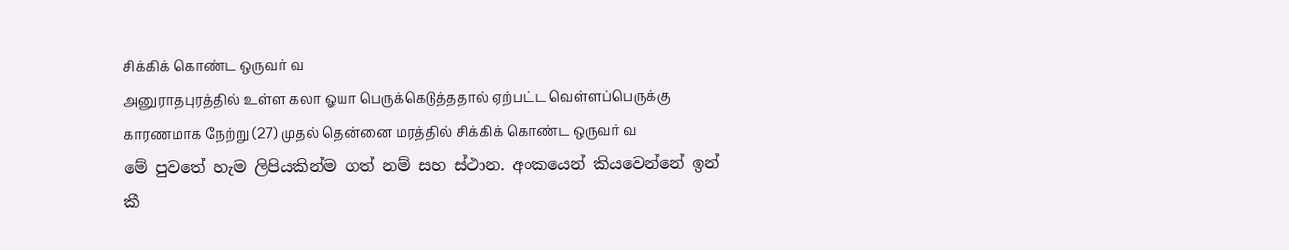சிக்கிக் கொண்ட ஒருவர் வ
அனுராதபுரத்தில் உள்ள கலா ஓயா பெருக்கெடுத்ததால் ஏற்பட்ட வெள்ளப்பெருக்கு காரணமாக நேற்று (27) முதல் தென்னை மரத்தில் சிக்கிக் கொண்ட ஒருவர் வ
මේ පුවතේ හැම ලිපියකින්ම ගත් නම් සහ ස්ථාන. අංකයෙන් කියවෙන්නේ ඉන් කී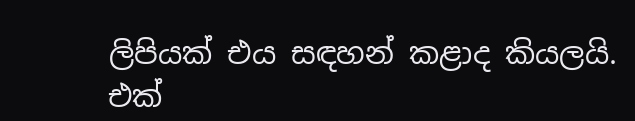ලිපියක් එය සඳහන් කළාද කියලයි.
එක්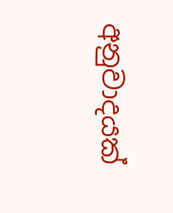අනුවාදයක්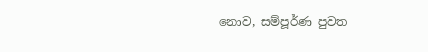නොව, සම්පූර්ණ පුවත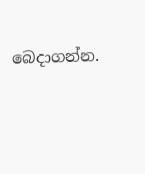බෙදාගන්න.